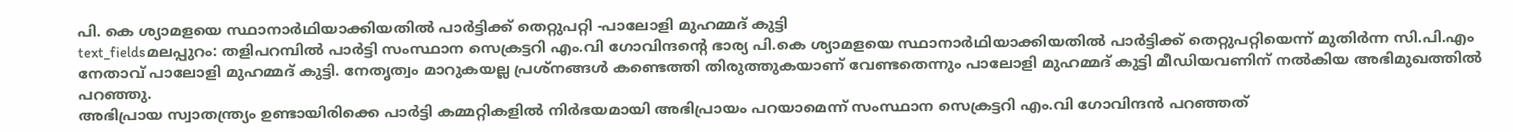പി. കെ ശ്യാമളയെ സ്ഥാനാർഥിയാക്കിയതിൽ പാർട്ടിക്ക് തെറ്റുപറ്റി -പാലോളി മുഹമ്മദ് കുട്ടി
text_fieldsമലപ്പുറം: തളിപറമ്പിൽ പാർട്ടി സംസ്ഥാന സെക്രട്ടറി എം.വി ഗോവിന്ദന്റെ ഭാര്യ പി.കെ ശ്യാമളയെ സ്ഥാനാർഥിയാക്കിയതിൽ പാർട്ടിക്ക് തെറ്റുപറ്റിയെന്ന് മുതിർന്ന സി.പി.എം നേതാവ് പാലോളി മുഹമ്മദ് കുട്ടി. നേതൃത്വം മാറുകയല്ല പ്രശ്നങ്ങൾ കണ്ടെത്തി തിരുത്തുകയാണ് വേണ്ടതെന്നും പാലോളി മുഹമ്മദ് കുട്ടി മീഡിയവണിന് നൽകിയ അഭിമുഖത്തിൽ പറഞ്ഞു.
അഭിപ്രായ സ്വാതന്ത്ര്യം ഉണ്ടായിരിക്കെ പാർട്ടി കമ്മറ്റികളിൽ നിർഭയമായി അഭിപ്രായം പറയാമെന്ന് സംസ്ഥാന സെക്രട്ടറി എം.വി ഗോവിന്ദൻ പറഞ്ഞത്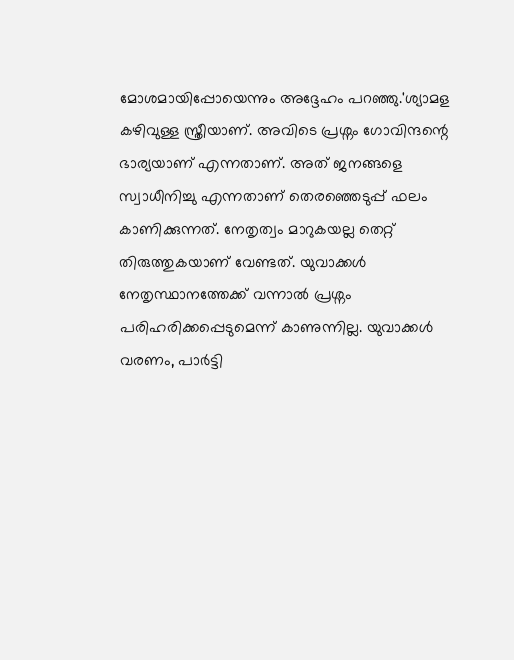മോശമായിപ്പോയെന്നും അദ്ദേഹം പറഞ്ഞു.'ശ്യാമള കഴിവുള്ള സ്ത്രീയാണ്. അവിടെ പ്രശ്നം ഗോവിന്ദന്റെ ഭാര്യയാണ് എന്നതാണ്. അത് ജനങ്ങളെ സ്വാധീനിച്ചു എന്നതാണ് തെരഞ്ഞെടുപ്പ് ഫലം കാണിക്കുന്നത്. നേതൃത്വം മാറുകയല്ല തെറ്റ് തിരുത്തുകയാണ് വേണ്ടത്. യുവാക്കൾ നേതൃസ്ഥാനത്തേക്ക് വന്നാൽ പ്രശ്നം പരിഹരിക്കപ്പെടുമെന്ന് കാണുന്നില്ല. യുവാക്കൾ വരണം, പാർട്ടി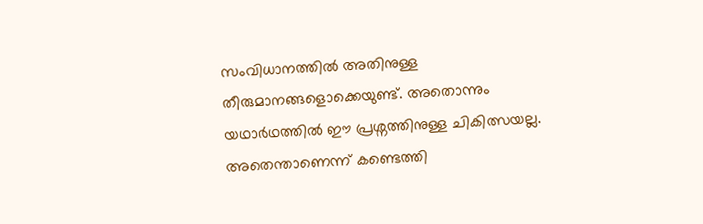സംവിധാനത്തിൽ അതിനുള്ള തീരുമാനങ്ങളൊക്കെയുണ്ട്. അതൊന്നും യഥാർഥത്തിൽ ഈ പ്രശ്നത്തിനുള്ള ചികിത്സയല്ല. അതെന്താണെന്ന് കണ്ടെത്തി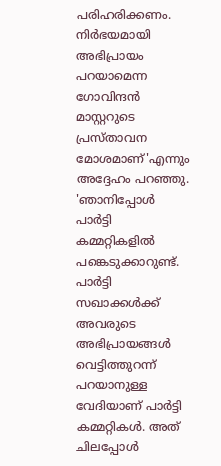പരിഹരിക്കണം. നിർഭയമായി അഭിപ്രായം പറയാമെന്ന ഗോവിന്ദൻ മാസ്റ്ററുടെ പ്രസ്താവന മോശമാണ്'എന്നും അദ്ദേഹം പറഞ്ഞു.
'ഞാനിപ്പോൾ പാർട്ടി കമ്മറ്റികളിൽ പങ്കെടുക്കാറുണ്ട്. പാർട്ടി സഖാക്കൾക്ക് അവരുടെ അഭിപ്രായങ്ങൾ വെട്ടിത്തുറന്ന് പറയാനുള്ള വേദിയാണ് പാർട്ടി കമ്മറ്റികൾ. അത് ചിലപ്പോൾ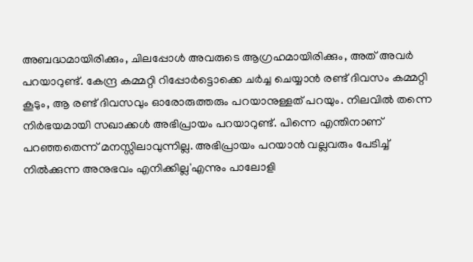അബദ്ധമായിരിക്കും, ചിലപ്പോൾ അവരുടെ ആഗ്രഹമായിരിക്കും, അത് അവർ പറയാറുണ്ട്. കേന്ദ്ര കമ്മറ്റി റിപ്പോർട്ടൊക്കെ ചർച്ച ചെയ്യാൻ രണ്ട് ദിവസം കമ്മറ്റി കൂടും, ആ രണ്ട് ദിവസവും ഓരോരുത്തരും പറയാനുള്ളത് പറയും. നിലവിൽ തന്നെ നിർഭയമായി സഖാക്കൾ അഭിപ്രായം പറയാറുണ്ട്. പിന്നെ എന്തിനാണ് പറഞ്ഞതെന്ന് മനസ്സിലാവുന്നില്ല. അഭിപ്രായം പറയാൻ വല്ലവരും പേടിച്ച് നിൽക്കുന്ന അനുഭവം എനിക്കില്ല'എന്നും പാലോളി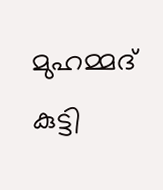മുഹമ്മദ് കുട്ടി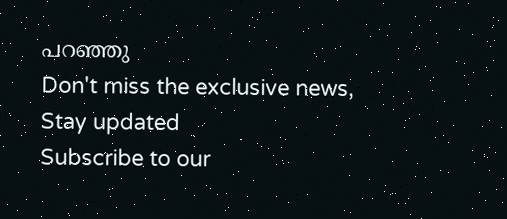പറഞ്ഞു
Don't miss the exclusive news, Stay updated
Subscribe to our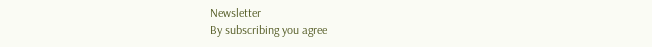Newsletter
By subscribing you agree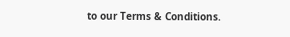to our Terms & Conditions.